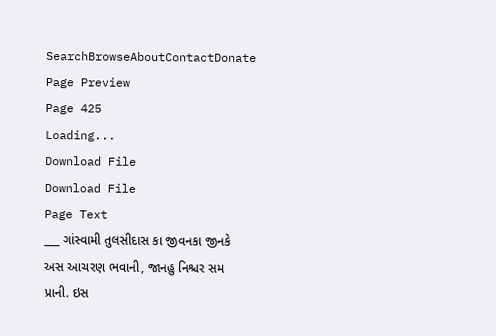SearchBrowseAboutContactDonate
Page Preview
Page 425
Loading...
Download File
Download File
Page Text
___ ગાંસ્વામી તુલસીદાસ કા જીવનકા જીનકે અસ આચરણ ભવાની, જાનહુ નિશ્ચર સમ પ્રાની. ઇસ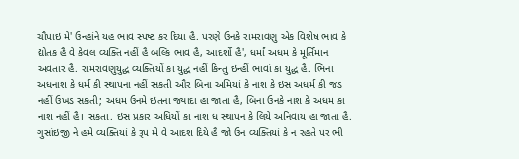ચૌપાઇ મે' ઉન્હાંને યહ ભાવ સ્પષ્ટ કર દિયા હૈ. પરણે ઉનકે રામરાવણુ એક વિશેષ ભાવ કે દ્યોતક હૈ વે કેવલ વ્યક્તિ નહીં હૈ બલ્કિ ભાવ હૈ, આદર્શો હૈ', ધર્માં અધમ કે મૂર્તિમાન અવતાર હૈ. રામરાવણુયુદ્ધ વ્યક્તિયોં કા યુદ્ધ નહીં કિન્તુ ઇન્હીં ભાવાં કા યુદ્ધ હૈ. ભિના અધનાશ કે ધર્મ કી સ્થાપના નહીં સકતી ઔર બિના અમિયાં કે નાશ કે ઇસ અધર્મ કી જડ નહીં ઉખડ સકતી; અધમ ઉનમે ઇતના જ્યાદા હા જાતા હૈ, બિના ઉનકે નાશ કે અધમ કા નાશ નહીં હૈ। સકતા. ઇસ પ્રકાર અધિયોં કા નાશ ધ સ્થાપન કે લિયે અનિવાય હા જાતા હૈ. ગુસાંઇજી ને હમે વ્યક્તિયાં કે રૂપ મે વે આદશ દિયે હૈ જો ઉન વ્યક્તિયાં કે ન રહતે પર ભી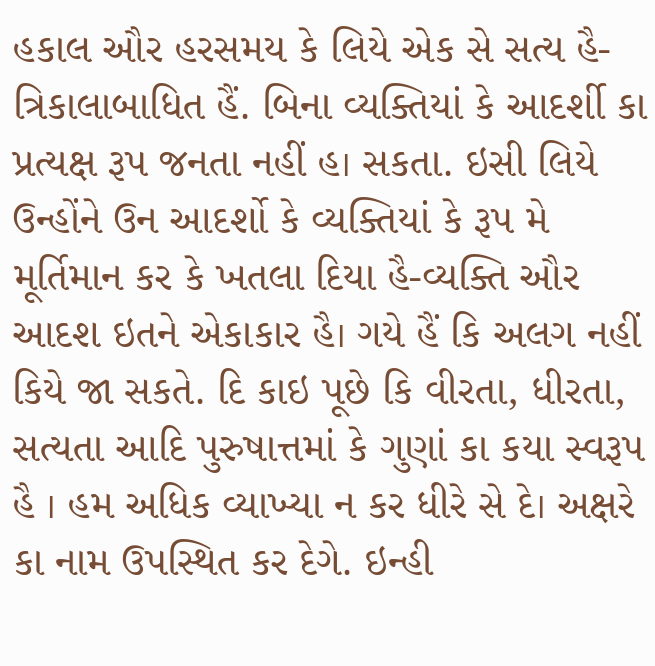હકાલ ઔર હરસમય કે લિયે એક સે સત્ય હૈ-ત્રિકાલાબાધિત હૈં. બિના વ્યક્તિયાં કે આદર્શી કા પ્રત્યક્ષ રૂપ જનતા નહીં હ। સકતા. ઇસી લિયે ઉન્હોંને ઉન આદર્શો કે વ્યક્તિયાં કે રૂપ મે મૂર્તિમાન કર કે ખતલા દિયા હૈ-વ્યક્તિ ઔર આદશ ઇતને એકાકાર હૈ। ગયે હૈં કિ અલગ નહીં કિયે જા સકતે. દિ કાઇ પૂછે કિ વીરતા, ધીરતા, સત્યતા આદિ પુરુષાત્તમાં કે ગુણાં કા કયા સ્વરૂપ હૈ । હમ અધિક વ્યાખ્યા ન કર ધીરે સે દે। અક્ષરે કા નામ ઉપસ્થિત કર દેગે. ઇન્હી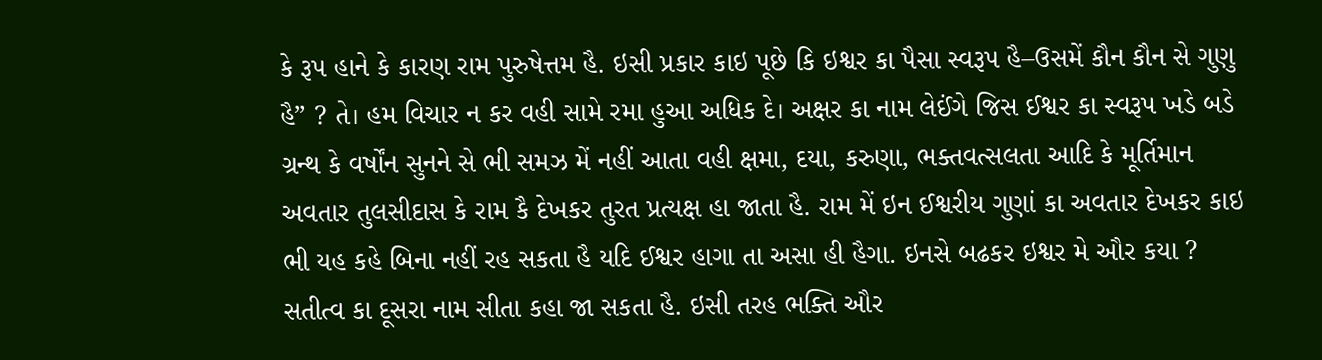કે રૂપ હાને કે કારણ રામ પુરુષેત્તમ હૈ. ઇસી પ્રકાર કાઇ પૂછે કિ ઇશ્વર કા પૈસા સ્વરૂપ હૈ–ઉસમેં કૌન કૌન સે ગુણુ હૈ” ? તે। હમ વિચાર ન કર વહી સામે રમા હુઆ અધિક દે। અક્ષર કા નામ લેઈંગે જિસ ઈશ્વર કા સ્વરૂપ ખડે બડે ગ્રન્થ કે વર્ષોંન સુનને સે ભી સમઝ મેં નહીં આતા વહી ક્ષમા, દયા, કરુણા, ભક્તવત્સલતા આદિ કે મૂર્તિમાન અવતાર તુલસીદાસ કે રામ કૈ દેખકર તુરત પ્રત્યક્ષ હા જાતા હૈ. રામ મેં ઇન ઈશ્વરીય ગુણાં કા અવતાર દેખકર કાઇ ભી યહ કહે બિના નહીં રહ સકતા હૈ યદિ ઈશ્વર હાગા તા અસા હી હૈગા. ઇનસે બઢકર ઇશ્વર મે ઔર કયા ? સતીત્વ કા દૂસરા નામ સીતા કહા જા સકતા હૈ. ઇસી તરહ ભક્તિ ઔર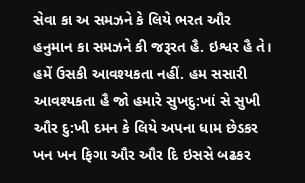સેવા કા અ સમઝને કે લિયે ભરત ઔર હનુમાન કા સમઝને કી જરૂરત હૈ. ઇશ્વર હૈ તે। હમેં ઉસકી આવશ્યકતા નહીં. હમ સસારી આવશ્યકતા હૈ જો હમારે સુખદુ:ખાં સે સુખી ઔર દુ:ખી દમન કે લિયે અપના ધામ છેડકર ખન ખન ફિગા ઔર ઔર દિ ઇસસે બઢકર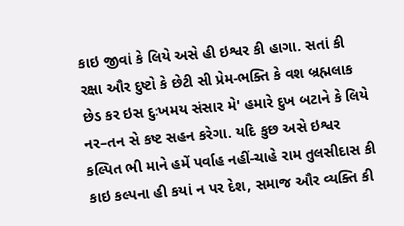કાઇ જીવાં કે લિયે અસે હી ઇશ્વર કી હાગા. સતાં કી રક્ષા ઔર દુષ્ટો કે છેટી સી પ્રેમ-ભક્તિ કે વશ બ્રહ્મલાક છેડ કર ઇસ દુઃખમય સંસાર મે' હમારે દુખ બટાને કે લિયે નર–તન સે કષ્ટ સહન કરેગા. યદિ કુછ અસે ઇશ્વર કલ્પિત ભી માને હમેં પર્વાહ નહીં-ચાહે રામ તુલસીદાસ કી કાઇ કલ્પના હી કયાં ન પર દેશ, સમાજ ઔર વ્યક્તિ કી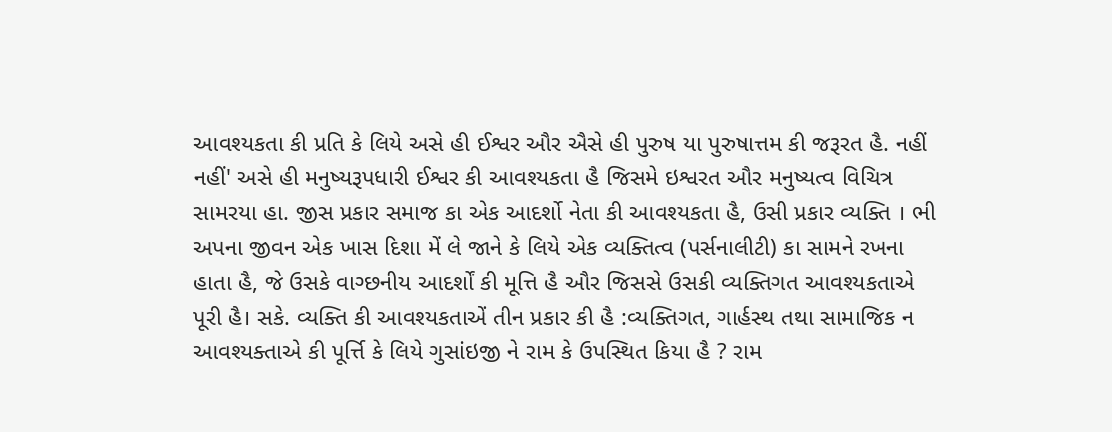આવશ્યકતા કી પ્રતિ કે લિયે અસે હી ઈશ્વર ઔર ઐસે હી પુરુષ યા પુરુષાત્તમ કી જરૂરત હૈ. નહીં નહીં' અસે હી મનુષ્યરૂપધારી ઈશ્વર કી આવશ્યકતા હૈ જિસમે ઇશ્વરત ઔર મનુષ્યત્વ વિચિત્ર સામરયા હા. જીસ પ્રકાર સમાજ કા એક આદર્શો નેતા કી આવશ્યકતા હૈ, ઉસી પ્રકાર વ્યક્તિ । ભી અપના જીવન એક ખાસ દિશા મેં લે જાને કે લિયે એક વ્યક્તિત્વ (પર્સનાલીટી) કા સામને રખના હાતા હૈ, જે ઉસકે વાગ્છનીય આદર્શોં કી મૂત્તિ હૈ ઔર જિસસે ઉસકી વ્યક્તિગત આવશ્યકતાએ પૂરી હૈ। સકે. વ્યક્તિ કી આવશ્યકતાએં તીન પ્રકાર કી હૈ :વ્યક્તિગત, ગાર્હસ્થ તથા સામાજિક ન આવશ્યક્તાએ કી પૂર્ત્તિ કે લિયે ગુસાંઇજી ને રામ કે ઉપસ્થિત કિયા હૈ ? રામ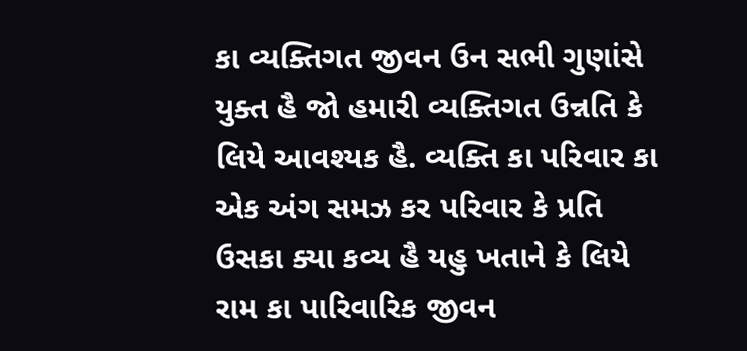કા વ્યક્તિગત જીવન ઉન સભી ગુણાંસે યુક્ત હૈ જો હમારી વ્યક્તિગત ઉન્નતિ કે લિયે આવશ્યક હૈ. વ્યક્તિ કા પરિવાર કા એક અંગ સમઝ કર પરિવાર કે પ્રતિ ઉસકા ક્યા કવ્ય હૈ યહુ ખતાને કે લિયે રામ કા પારિવારિક જીવન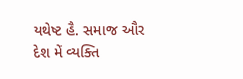યથેષ્ટ હૈ. સમાજ ઔર દેશ મેં વ્યક્તિ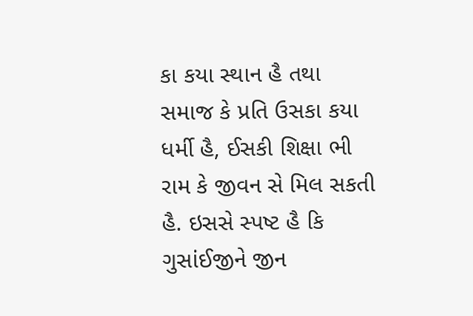કા કયા સ્થાન હૈ તથા સમાજ કે પ્રતિ ઉસકા કયા ધર્મી હૈ, ઈસકી શિક્ષા ભી રામ કે જીવન સે મિલ સકતી હૈ. ઇસસે સ્પષ્ટ હૈ કિ ગુસાંઈજીને જીન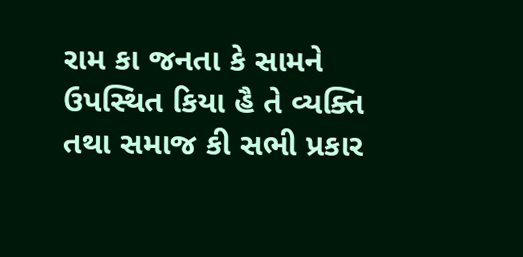રામ કા જનતા કે સામને ઉપસ્થિત કિયા હૈ તે વ્યક્તિ તથા સમાજ કી સભી પ્રકાર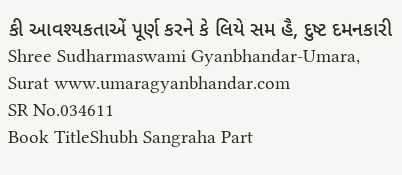કી આવશ્યકતાએં પૂર્ણ કરને કે લિયે સમ હૈ, દુષ્ટ દમનકારી Shree Sudharmaswami Gyanbhandar-Umara, Surat www.umaragyanbhandar.com
SR No.034611
Book TitleShubh Sangraha Part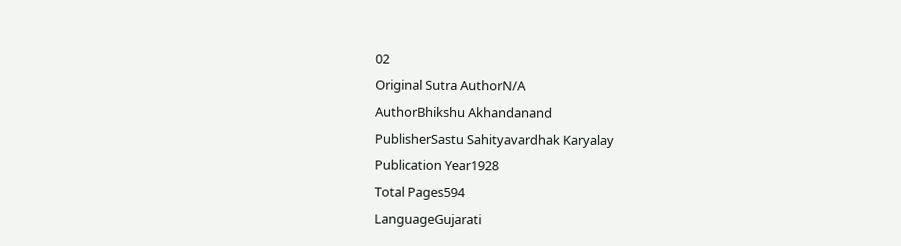02
Original Sutra AuthorN/A
AuthorBhikshu Akhandanand
PublisherSastu Sahityavardhak Karyalay
Publication Year1928
Total Pages594
LanguageGujarati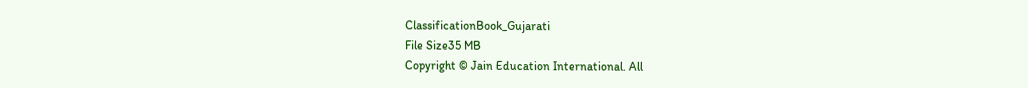ClassificationBook_Gujarati
File Size35 MB
Copyright © Jain Education International. All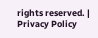rights reserved. | Privacy Policy